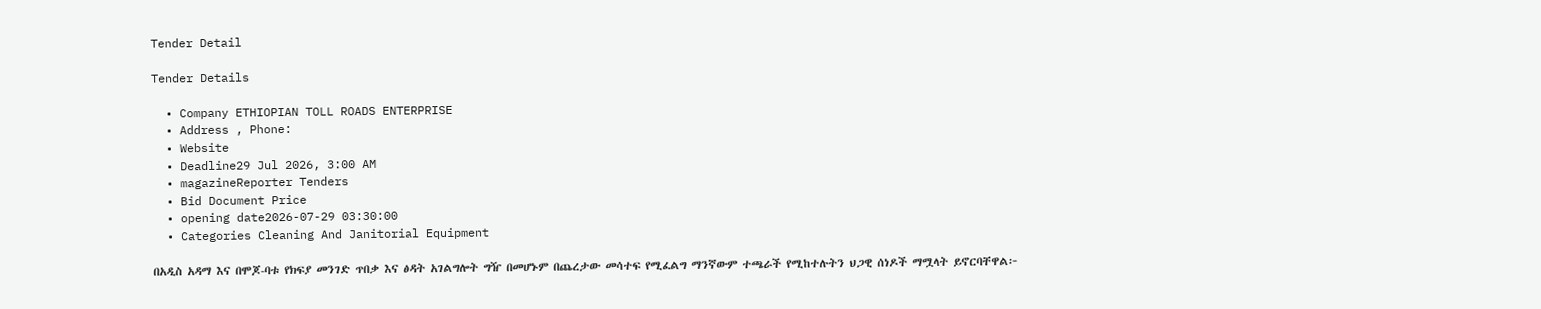Tender Detail

Tender Details

  • Company ETHIOPIAN TOLL ROADS ENTERPRISE
  • Address , Phone:
  • Website
  • Deadline29 Jul 2026, 3:00 AM
  • magazineReporter Tenders
  • Bid Document Price
  • opening date2026-07-29 03:30:00
  • Categories Cleaning And Janitorial Equipment

በአዲስ አዳማ እና በሞጆ-ባቱ የክፍያ መንገድ ጥበቃ እና ፅዳት አገልግሎት ግዥ በመሆኑም በጨረታው መሳተፍ የሚፈልግ ማንኛውም ተጫራች የሚከተሉትን ህጋዊ ሰነዶች ማሟላት ይኖርባቸዋል፦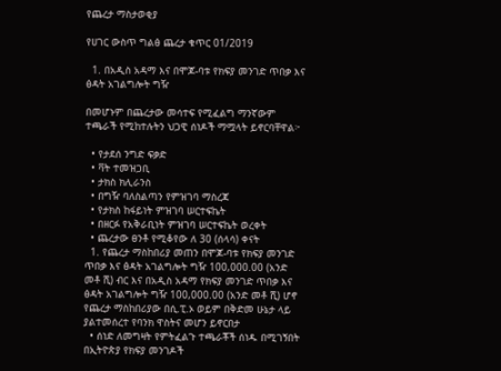የጨረታ ማስታወቂያ

የሀገር ውስጥ ግልፅ ጨረታ ቁጥር 01/2019

  1. በአዲስ አዳማ እና በሞጆ-ባቱ የክፍያ መንገድ ጥበቃ እና ፅዳት አገልግሎት ግዥ

በመሆኑም በጨረታው መሳተፍ የሚፈልግ ማንኛውም ተጫራች የሚከተሉትን ህጋዊ ሰነዶች ማሟላት ይኖርባቸዋል፦

  • የታደሰ ንግድ ፍቃድ
  • ቫት ተመዝጋቢ
  • ታክስ ክሊራንስ
  • በግዥ ባለስልጣን የምዝገባ ማስረጃ
  • የታክስ ከፋይነት ምዝገባ ሠርተፍኬት
  • በዘርፉ የአቅራቢነት ምዝገባ ሠርተፍኬት ወረቀት
  • ጨረታው ፀንቶ የሚቆየው ለ 30 (ሰላሳ) ቀናት
  1. የጨረታ ማስከበሪያ መጠን በሞጆ-ባቱ የክፍያ መንገድ ጥበቃ እና ፅዳት አገልግሎት ግዥ 100,000.00 (አንድ መቶ ሺ) ብር እና በአዲስ አዳማ የክፍያ መንገድ ጥበቃ እና ፅዳት አገልግሎት ግዥ 100,000.00 (አንድ መቶ ሺ) ሆኖ የጨረታ ማስከበሪያው በሲ.ፒ.ኦ ወይም በቅድመ ሁኔታ ላይ ያልተመሰረተ የባንክ ዋስትና መሆን ይኖርበታ
  • ሰነድ ለመግዛት የምትፈልጉ ተጫራቾች ሰነዱ በሚገኝበት በኢትዮጵያ የክፍያ መንገዶች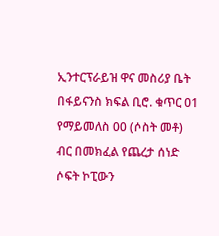ኢንተርፕራይዝ ዋና መስሪያ ቤት በፋይናንስ ክፍል ቢሮ. ቁጥር 01 የማይመለስ 00 (ሶስት መቶ) ብር በመክፈል የጨረታ ሰነድ ሶፍት ኮፒውን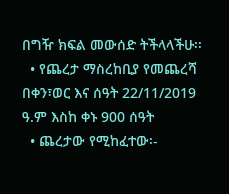በግዥ ክፍል መውሰድ ትችላላችሁ፡፡
  • የጨረታ ማስረከቢያ የመጨረሻ በቀን፣ወር እና ሰዓት 22/11/2019 ዓ.ም እስከ ቀኑ 900 ሰዓት
  • ጨረታው የሚከፈተው፡-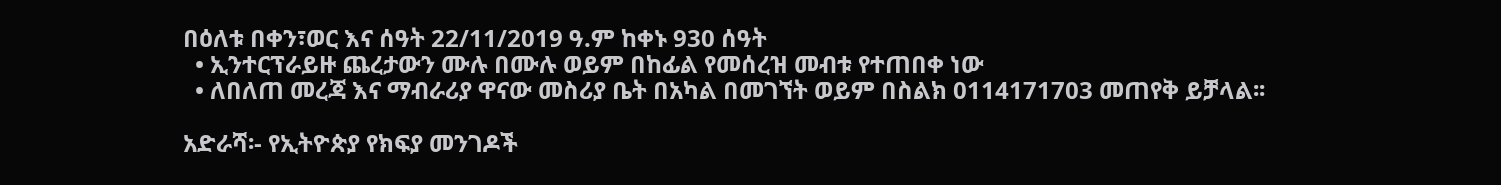በዕለቱ በቀን፣ወር እና ሰዓት 22/11/2019 ዓ.ም ከቀኑ 930 ሰዓት
  • ኢንተርፕራይዙ ጨረታውን ሙሉ በሙሉ ወይም በከፊል የመሰረዝ መብቱ የተጠበቀ ነው
  • ለበለጠ መረጃ እና ማብራሪያ ዋናው መስሪያ ቤት በአካል በመገኘት ወይም በስልክ 0114171703 መጠየቅ ይቻላል፡፡

አድራሻ፡- የኢትዮጵያ የክፍያ መንገዶች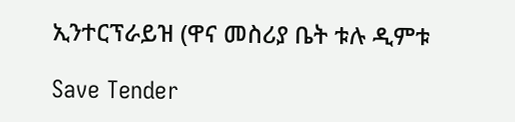ኢንተርፕራይዝ (ዋና መስሪያ ቤት ቱሉ ዲምቱ

Save Tender